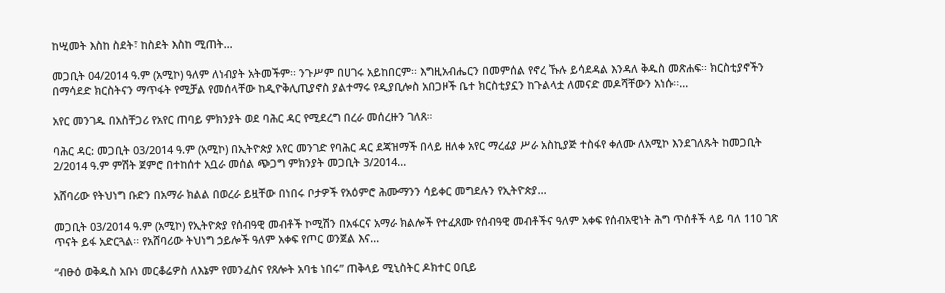ከሢመት እስከ ስደት፣ ከስደት እስከ ሚጠት…

መጋቢት 04/2014 ዓ.ም (አሚኮ) ዓለም ለነብያት አትመችም፡፡ ንጉሥም በሀገሩ አይከበርም፡፡ እግዚአብሔርን በመምሰል የኖረ ኹሉ ይሳደዳል እንዳለ ቅዱስ መጽሐፍ፡፡ ክርስቲያኖችን በማሳደድ ክርስትናን ማጥፋት የሚቻል የመሰላቸው ከዲዮቅሊጢያኖስ ያልተማሩ የዲያቢሎስ አበጋዞች ቤተ ክርስቲያኗን ከጉልላቷ ለመናድ መዶሻቸውን አነሱ፡፡...

አየር መንገዱ በአስቸጋሪ የአየር ጠባይ ምክንያት ወደ ባሕር ዳር የሚደረግ በረራ መሰረዙን ገለጸ።

ባሕር ዳር: መጋቢት 03/2014 ዓ.ም (አሚኮ) በኢትዮጵያ አየር መንገድ የባሕር ዳር ደጃዝማች በላይ ዘለቀ አየር ማረፊያ ሥራ አስኪያጅ ተስፋየ ቀለሙ ለአሚኮ እንደገለጹት ከመጋቢት 2/2014 ዓ.ም ምሽት ጀምሮ በተከሰተ አቧራ መሰል ጭጋግ ምክንያት መጋቢት 3/2014...

አሸባሪው የትህነግ ቡድን በአማራ ክልል በወረራ ይዟቸው በነበሩ ቦታዎች የአዕምሮ ሕሙማንን ሳይቀር መግደሉን የኢትዮጵያ...

መጋቢት 03/2014 ዓ.ም (አሚኮ) የኢትዮጵያ የሰብዓዊ መብቶች ኮሚሽን በአፋርና አማራ ክልሎች የተፈጸሙ የሰብዓዊ መብቶችና ዓለም አቀፍ የሰብአዊነት ሕግ ጥሰቶች ላይ ባለ 110 ገጽ ጥናት ይፋ አድርጓል፡፡ የአሸባሪው ትህነግ ኃይሎች ዓለም አቀፍ የጦር ወንጀል እና...

“ብፁዕ ወቅዱስ አቡነ መርቆሬዎስ ለእኔም የመንፈስና የጸሎት አባቴ ነበሩ” ጠቅላይ ሚኒስትር ዶክተር ዐቢይ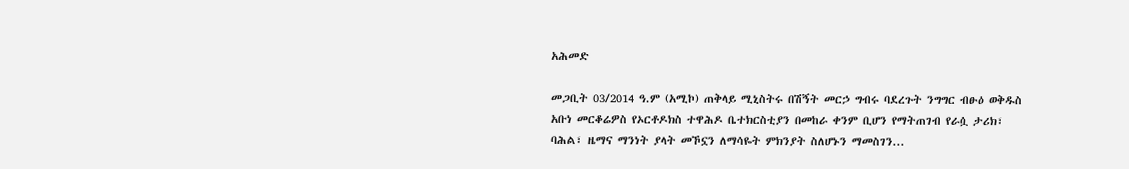አሕመድ

መጋቢት 03/2014 ዓ.ም (አሚኮ) ጠቅላይ ሚኒስትሩ በሽኝት መርኃ ግብሩ ባደረጉት ንግግር ብፁዕ ወቅዱስ አቡነ መርቆሬዎስ የኦርቶዶክስ ተዋሕዶ ቤተክርስቲያን በመከራ ቀንም ቢሆን የማትጠገብ የራሷ ታሪክ፣ ባሕል፣ ዜማና ማንነት ያላት መኾኗን ለማሳዬት ምክንያት ስለሆኑን ማመስገን...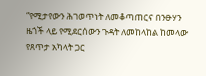“የሚታየውን ሕገወጥነት ለመቆጣጠርና በንፁሃን ዜጎች ላይ የሚደርሰውን ጉዳት ለመከላከል ከመላው የጸጥታ አካላት ጋር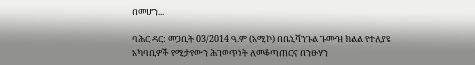በመሆን...

ባሕር ዳር: መጋቢት 03/2014 ዓ.ም (አሚኮ) በቤኒሻንጉል ጉሙዝ ክልል የተለያዩ አካባቢዎች የሚታየውን ሕገወጥነት ለመቆጣጠርና በንፁሃን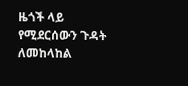ዜጎች ላይ የሚደርሰውን ጉዳት ለመከላከል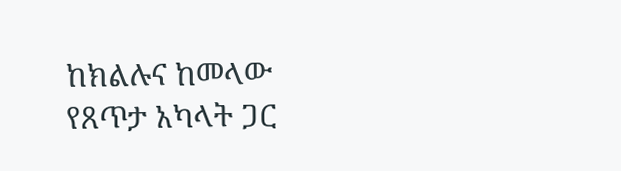ከክልሉና ከመላው የጸጥታ አካላት ጋር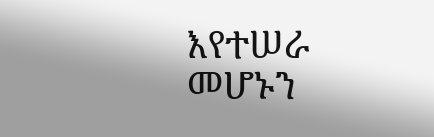እየተሠራ መሆኑን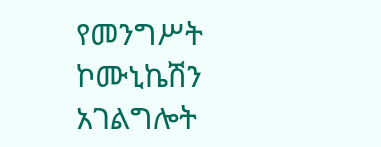የመንግሥት ኮሙኒኬሽን አገልግሎት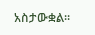አስታውቋል።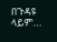በጉዳዩ ላይም...